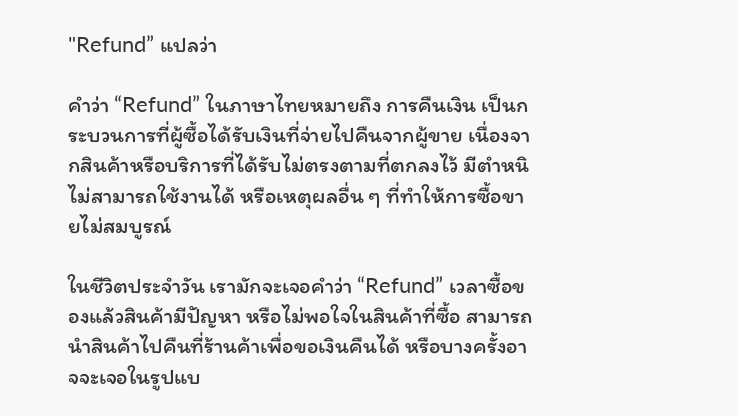"Refund” แปลว่า

คำว่า “Refund” ในภาษาไทยหมายถึง การคืนเงิน เป็นกระบวนการที่ผู้ซื้อได้รับเงินที่จ่ายไปคืนจากผู้ขาย เนื่องจากสินค้าหรือบริการที่ได้รับไม่ตรงตามที่ตกลงไว้ มีตำหนิ ไม่สามารถใช้งานได้ หรือเหตุผลอื่น ๆ ที่ทำให้การซื้อขายไม่สมบูรณ์

ในชีวิตประจำวัน เรามักจะเจอคำว่า “Refund” เวลาซื้อของแล้วสินค้ามีปัญหา หรือไม่พอใจในสินค้าที่ซื้อ สามารถนำสินค้าไปคืนที่ร้านค้าเพื่อขอเงินคืนได้ หรือบางครั้งอาจจะเจอในรูปแบ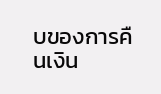บของการคืนเงิน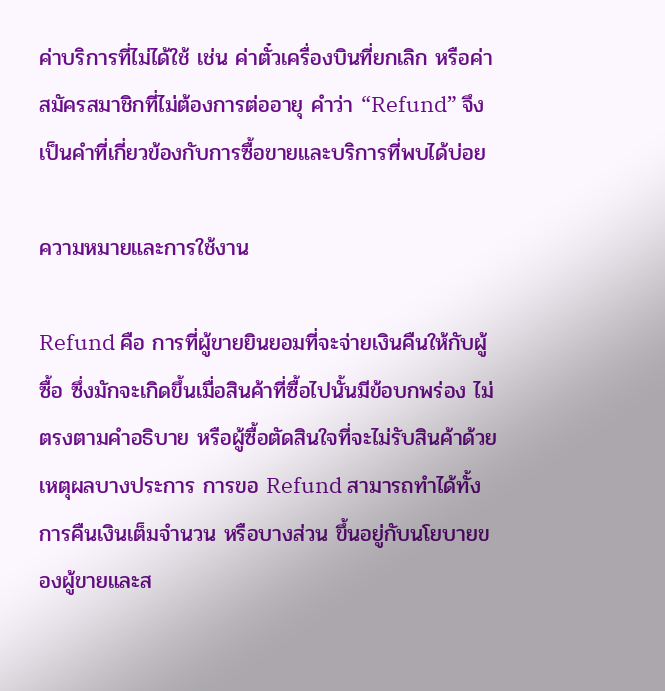ค่าบริการที่ไม่ได้ใช้ เช่น ค่าตั๋วเครื่องบินที่ยกเลิก หรือค่าสมัครสมาชิกที่ไม่ต้องการต่ออายุ คำว่า “Refund” จึงเป็นคำที่เกี่ยวข้องกับการซื้อขายและบริการที่พบได้บ่อย

ความหมายและการใช้งาน

Refund คือ การที่ผู้ขายยินยอมที่จะจ่ายเงินคืนให้กับผู้ซื้อ ซึ่งมักจะเกิดขึ้นเมื่อสินค้าที่ซื้อไปนั้นมีข้อบกพร่อง ไม่ตรงตามคำอธิบาย หรือผู้ซื้อตัดสินใจที่จะไม่รับสินค้าด้วยเหตุผลบางประการ การขอ Refund สามารถทำได้ทั้งการคืนเงินเต็มจำนวน หรือบางส่วน ขึ้นอยู่กับนโยบายของผู้ขายและส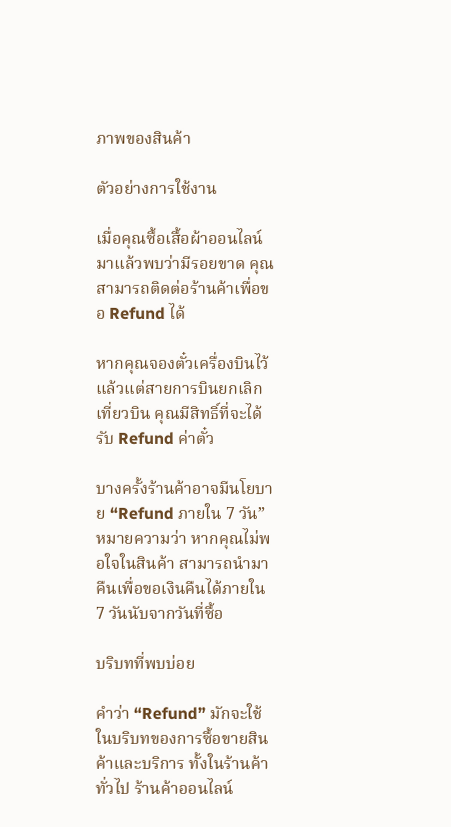ภาพของสินค้า

ตัวอย่างการใช้งาน

เมื่อคุณซื้อเสื้อผ้าออนไลน์มาแล้วพบว่ามีรอยขาด คุณสามารถติดต่อร้านค้าเพื่อขอ Refund ได้

หากคุณจองตั๋วเครื่องบินไว้แล้วแต่สายการบินยกเลิกเที่ยวบิน คุณมีสิทธิ์ที่จะได้รับ Refund ค่าตั๋ว

บางครั้งร้านค้าอาจมีนโยบาย “Refund ภายใน 7 วัน” หมายความว่า หากคุณไม่พอใจในสินค้า สามารถนำมาคืนเพื่อขอเงินคืนได้ภายใน 7 วันนับจากวันที่ซื้อ

บริบทที่พบบ่อย

คำว่า “Refund” มักจะใช้ในบริบทของการซื้อขายสินค้าและบริการ ทั้งในร้านค้าทั่วไป ร้านค้าออนไลน์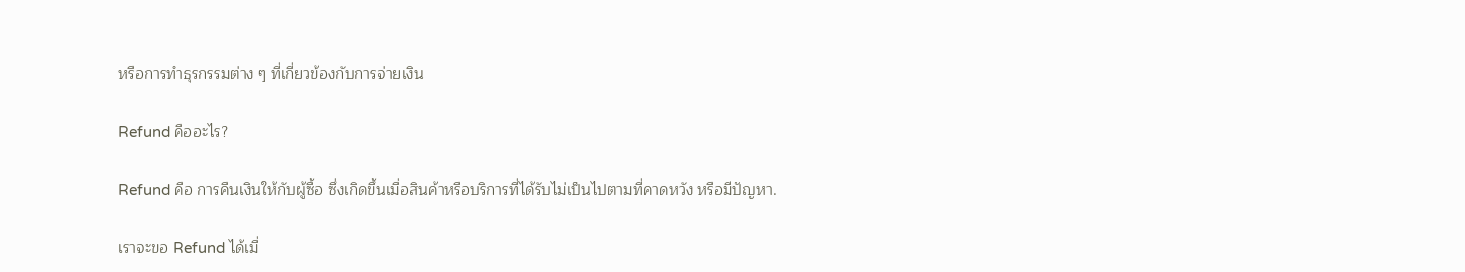หรือการทำธุรกรรมต่าง ๆ ที่เกี่ยวข้องกับการจ่ายเงิน

Refund คืออะไร?

Refund คือ การคืนเงินให้กับผู้ซื้อ ซึ่งเกิดขึ้นเมื่อสินค้าหรือบริการที่ได้รับไม่เป็นไปตามที่คาดหวัง หรือมีปัญหา.

เราจะขอ Refund ได้เมื่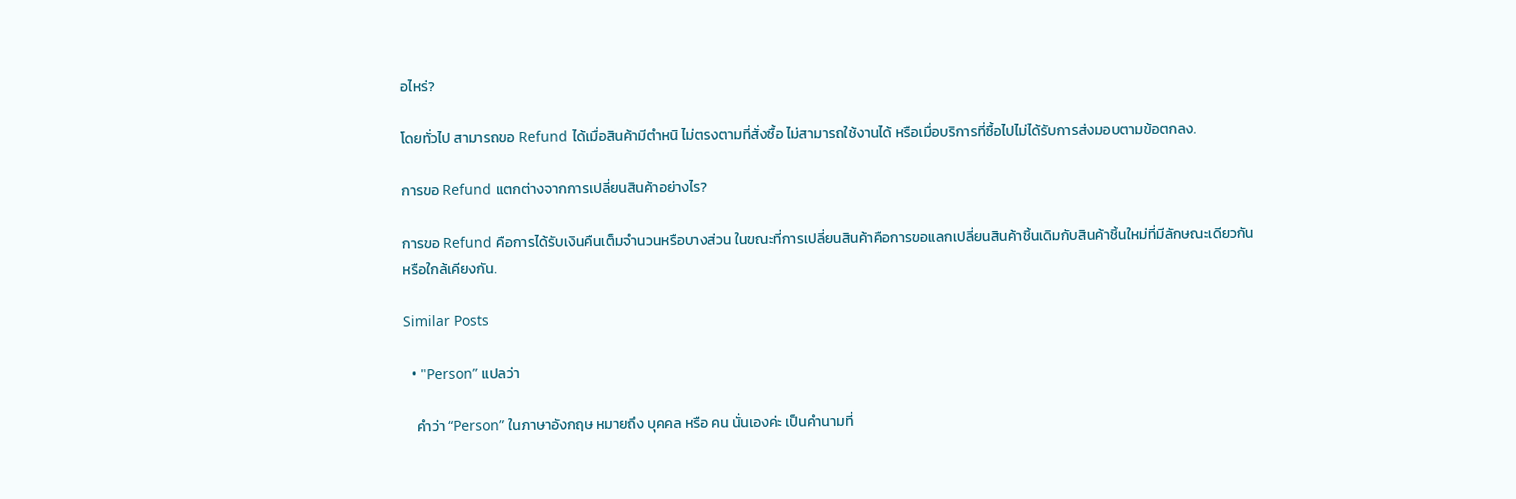อไหร่?

โดยทั่วไป สามารถขอ Refund ได้เมื่อสินค้ามีตำหนิ ไม่ตรงตามที่สั่งซื้อ ไม่สามารถใช้งานได้ หรือเมื่อบริการที่ซื้อไปไม่ได้รับการส่งมอบตามข้อตกลง.

การขอ Refund แตกต่างจากการเปลี่ยนสินค้าอย่างไร?

การขอ Refund คือการได้รับเงินคืนเต็มจำนวนหรือบางส่วน ในขณะที่การเปลี่ยนสินค้าคือการขอแลกเปลี่ยนสินค้าชิ้นเดิมกับสินค้าชิ้นใหม่ที่มีลักษณะเดียวกัน หรือใกล้เคียงกัน.

Similar Posts

  • "Person” แปลว่า

    คำว่า “Person” ในภาษาอังกฤษ หมายถึง บุคคล หรือ คน นั่นเองค่ะ เป็นคำนามที่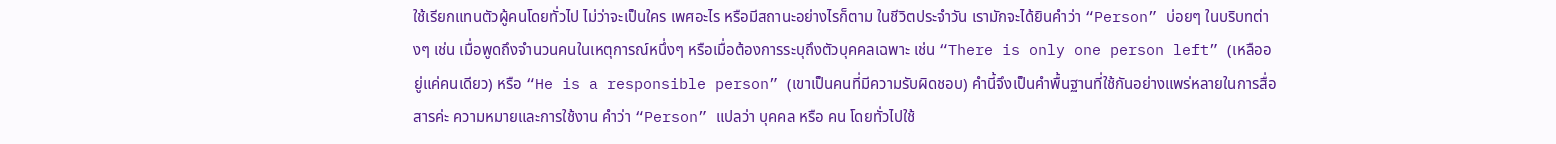ใช้เรียกแทนตัวผู้คนโดยทั่วไป ไม่ว่าจะเป็นใคร เพศอะไร หรือมีสถานะอย่างไรก็ตาม ในชีวิตประจำวัน เรามักจะได้ยินคำว่า “Person” บ่อยๆ ในบริบทต่างๆ เช่น เมื่อพูดถึงจำนวนคนในเหตุการณ์หนึ่งๆ หรือเมื่อต้องการระบุถึงตัวบุคคลเฉพาะ เช่น “There is only one person left” (เหลืออยู่แค่คนเดียว) หรือ “He is a responsible person” (เขาเป็นคนที่มีความรับผิดชอบ) คำนี้จึงเป็นคำพื้นฐานที่ใช้กันอย่างแพร่หลายในการสื่อสารค่ะ ความหมายและการใช้งาน คำว่า “Person” แปลว่า บุคคล หรือ คน โดยทั่วไปใช้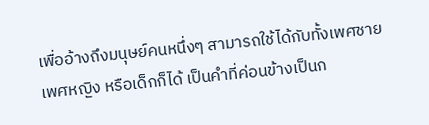เพื่ออ้างถึงมนุษย์คนหนึ่งๆ สามารถใช้ได้กับทั้งเพศชาย เพศหญิง หรือเด็กก็ได้ เป็นคำที่ค่อนข้างเป็นก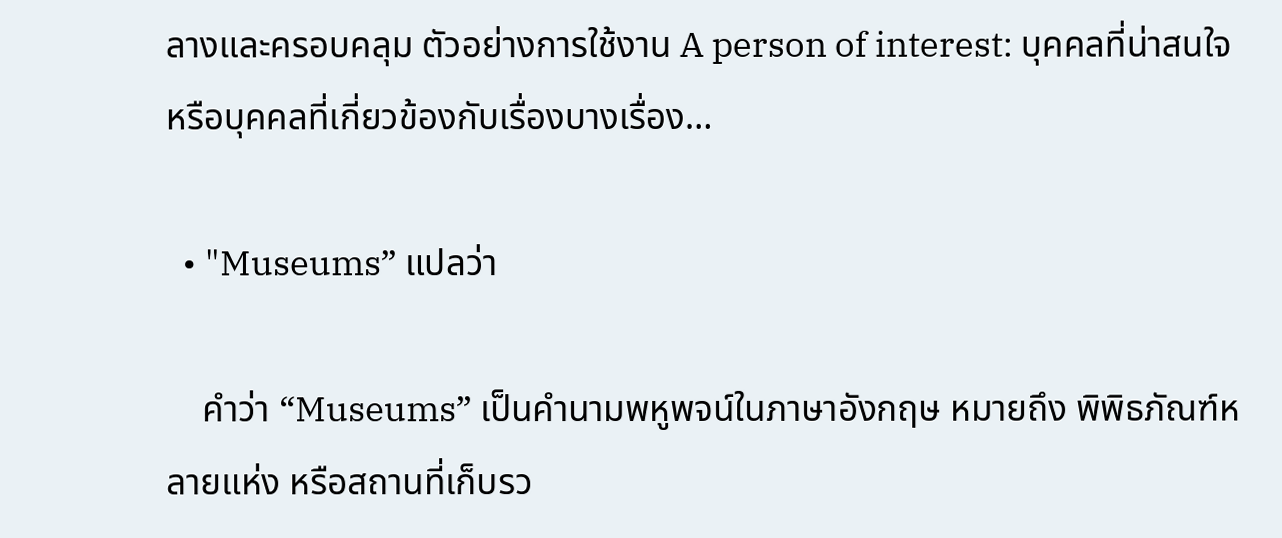ลางและครอบคลุม ตัวอย่างการใช้งาน A person of interest: บุคคลที่น่าสนใจ หรือบุคคลที่เกี่ยวข้องกับเรื่องบางเรื่อง…

  • "Museums” แปลว่า

    คำว่า “Museums” เป็นคำนามพหูพจน์ในภาษาอังกฤษ หมายถึง พิพิธภัณฑ์หลายแห่ง หรือสถานที่เก็บรว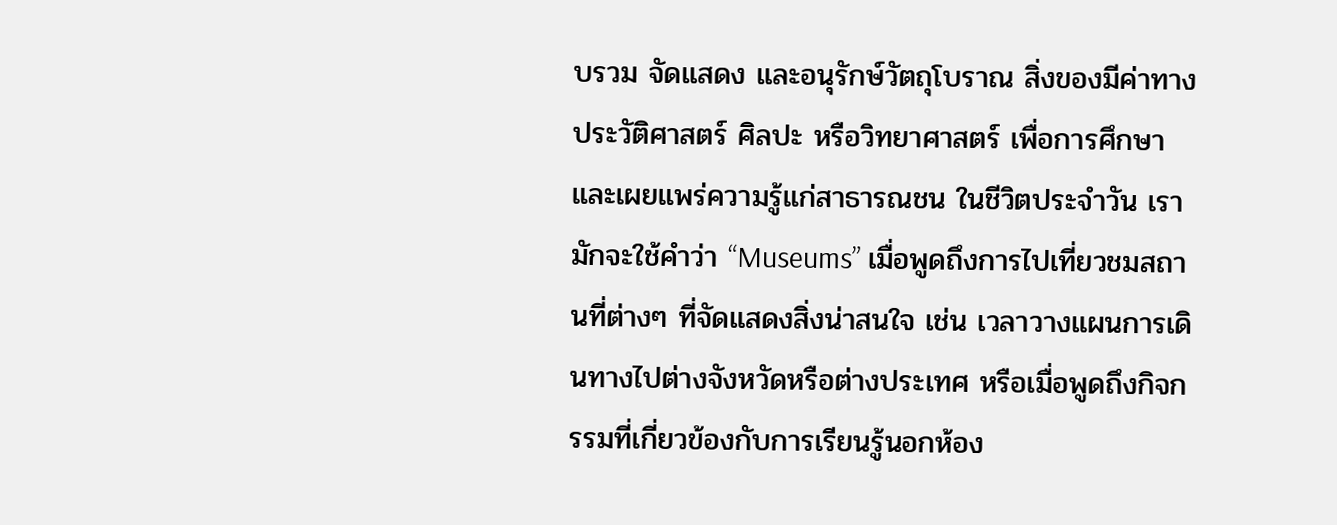บรวม จัดแสดง และอนุรักษ์วัตถุโบราณ สิ่งของมีค่าทางประวัติศาสตร์ ศิลปะ หรือวิทยาศาสตร์ เพื่อการศึกษาและเผยแพร่ความรู้แก่สาธารณชน ในชีวิตประจำวัน เรามักจะใช้คำว่า “Museums” เมื่อพูดถึงการไปเที่ยวชมสถานที่ต่างๆ ที่จัดแสดงสิ่งน่าสนใจ เช่น เวลาวางแผนการเดินทางไปต่างจังหวัดหรือต่างประเทศ หรือเมื่อพูดถึงกิจกรรมที่เกี่ยวข้องกับการเรียนรู้นอกห้อง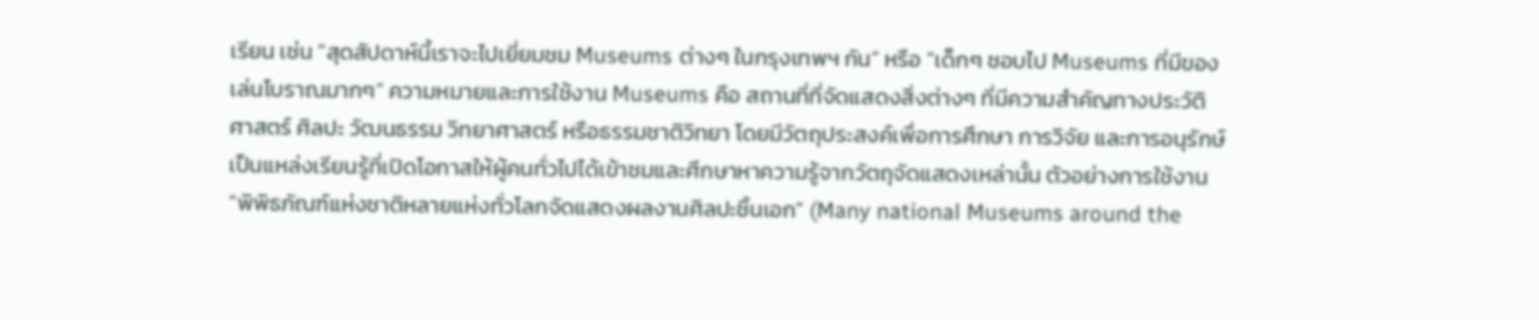เรียน เช่น “สุดสัปดาห์นี้เราจะไปเยี่ยมชม Museums ต่างๆ ในกรุงเทพฯ กัน” หรือ “เด็กๆ ชอบไป Museums ที่มีของเล่นโบราณมากๆ” ความหมายและการใช้งาน Museums คือ สถานที่ที่จัดแสดงสิ่งต่างๆ ที่มีความสำคัญทางประวัติศาสตร์ ศิลปะ วัฒนธรรม วิทยาศาสตร์ หรือธรรมชาติวิทยา โดยมีวัตถุประสงค์เพื่อการศึกษา การวิจัย และการอนุรักษ์ เป็นแหล่งเรียนรู้ที่เปิดโอกาสให้ผู้คนทั่วไปได้เข้าชมและศึกษาหาความรู้จากวัตถุจัดแสดงเหล่านั้น ตัวอย่างการใช้งาน “พิพิธภัณฑ์แห่งชาติหลายแห่งทั่วโลกจัดแสดงผลงานศิลปะชิ้นเอก” (Many national Museums around the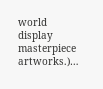world display masterpiece artworks.)…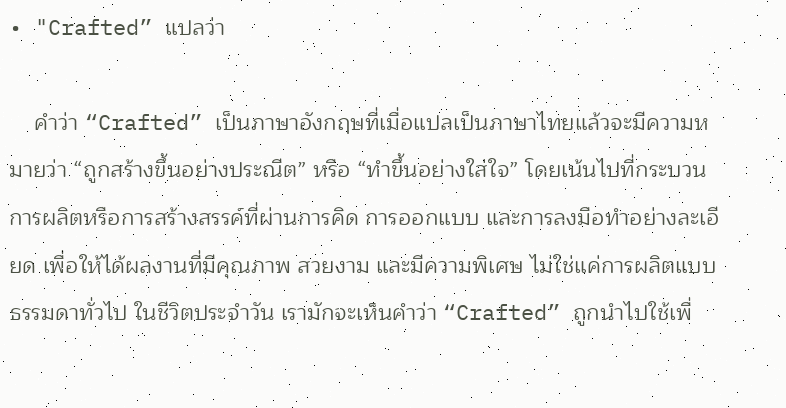• "Crafted” แปลว่า

    คำว่า “Crafted” เป็นภาษาอังกฤษที่เมื่อแปลเป็นภาษาไทยแล้วจะมีความหมายว่า “ถูกสร้างขึ้นอย่างประณีต” หรือ “ทำขึ้นอย่างใส่ใจ” โดยเน้นไปที่กระบวนการผลิตหรือการสร้างสรรค์ที่ผ่านการคิด การออกแบบ และการลงมือทำอย่างละเอียด เพื่อให้ได้ผลงานที่มีคุณภาพ สวยงาม และมีความพิเศษ ไม่ใช่แค่การผลิตแบบธรรมดาทั่วไป ในชีวิตประจำวัน เรามักจะเห็นคำว่า “Crafted” ถูกนำไปใช้เพื่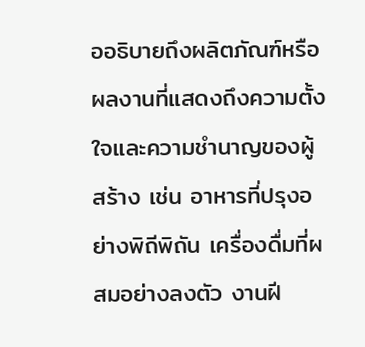ออธิบายถึงผลิตภัณฑ์หรือผลงานที่แสดงถึงความตั้งใจและความชำนาญของผู้สร้าง เช่น อาหารที่ปรุงอย่างพิถีพิถัน เครื่องดื่มที่ผสมอย่างลงตัว งานฝี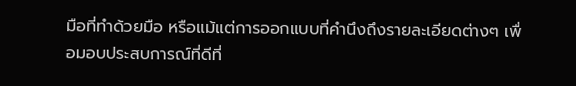มือที่ทำด้วยมือ หรือแม้แต่การออกแบบที่คำนึงถึงรายละเอียดต่างๆ เพื่อมอบประสบการณ์ที่ดีที่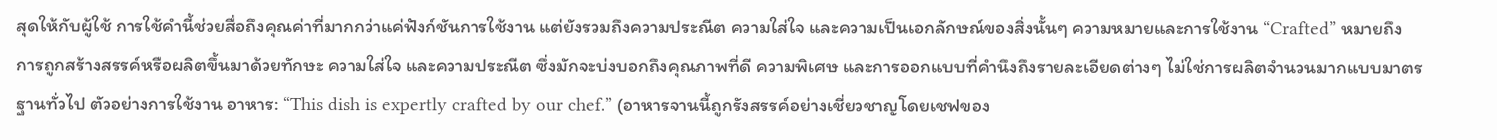สุดให้กับผู้ใช้ การใช้คำนี้ช่วยสื่อถึงคุณค่าที่มากกว่าแค่ฟังก์ชันการใช้งาน แต่ยังรวมถึงความประณีต ความใส่ใจ และความเป็นเอกลักษณ์ของสิ่งนั้นๆ ความหมายและการใช้งาน “Crafted” หมายถึง การถูกสร้างสรรค์หรือผลิตขึ้นมาด้วยทักษะ ความใส่ใจ และความประณีต ซึ่งมักจะบ่งบอกถึงคุณภาพที่ดี ความพิเศษ และการออกแบบที่คำนึงถึงรายละเอียดต่างๆ ไม่ใช่การผลิตจำนวนมากแบบมาตรฐานทั่วไป ตัวอย่างการใช้งาน อาหาร: “This dish is expertly crafted by our chef.” (อาหารจานนี้ถูกรังสรรค์อย่างเชี่ยวชาญโดยเชฟของ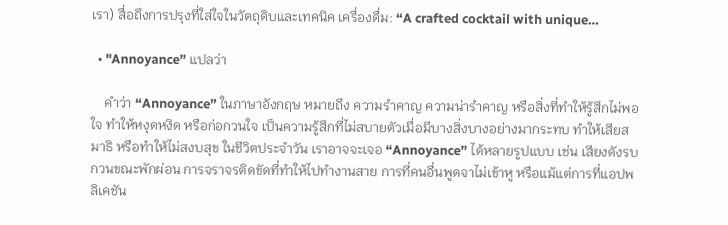เรา) สื่อถึงการปรุงที่ใส่ใจในวัตถุดิบและเทคนิค เครื่องดื่ม: “A crafted cocktail with unique…

  • "Annoyance” แปลว่า

    คำว่า “Annoyance” ในภาษาอังกฤษ หมายถึง ความรำคาญ ความน่ารำคาญ หรือสิ่งที่ทำให้รู้สึกไม่พอใจ ทำให้หงุดหงิด หรือก่อกวนใจ เป็นความรู้สึกที่ไม่สบายตัวเมื่อมีบางสิ่งบางอย่างมากระทบ ทำให้เสียสมาธิ หรือทำให้ไม่สงบสุข ในชีวิตประจำวัน เราอาจจะเจอ “Annoyance” ได้หลายรูปแบบ เช่น เสียงดังรบกวนขณะพักผ่อน การจราจรติดขัดที่ทำให้ไปทำงานสาย การที่คนอื่นพูดจาไม่เข้าหู หรือแม้แต่การที่แอปพลิเคชัน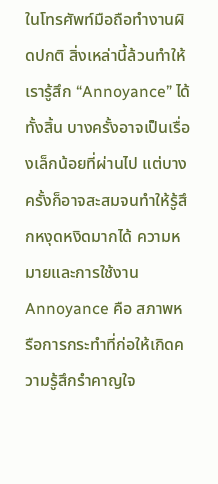ในโทรศัพท์มือถือทำงานผิดปกติ สิ่งเหล่านี้ล้วนทำให้เรารู้สึก “Annoyance” ได้ทั้งสิ้น บางครั้งอาจเป็นเรื่องเล็กน้อยที่ผ่านไป แต่บางครั้งก็อาจสะสมจนทำให้รู้สึกหงุดหงิดมากได้ ความหมายและการใช้งาน Annoyance คือ สภาพหรือการกระทำที่ก่อให้เกิดความรู้สึกรำคาญใจ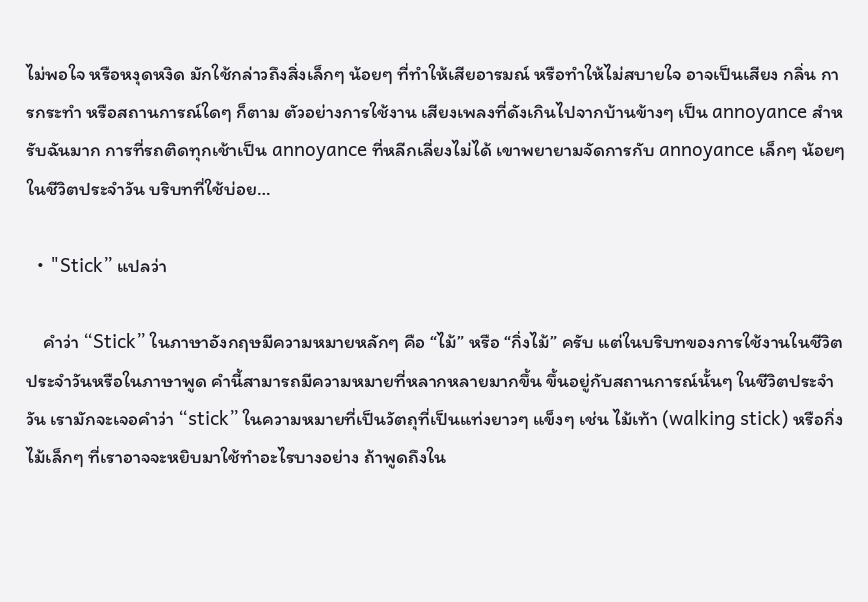ไม่พอใจ หรือหงุดหงิด มักใช้กล่าวถึงสิ่งเล็กๆ น้อยๆ ที่ทำให้เสียอารมณ์ หรือทำให้ไม่สบายใจ อาจเป็นเสียง กลิ่น การกระทำ หรือสถานการณ์ใดๆ ก็ตาม ตัวอย่างการใช้งาน เสียงเพลงที่ดังเกินไปจากบ้านข้างๆ เป็น annoyance สำหรับฉันมาก การที่รถติดทุกเช้าเป็น annoyance ที่หลีกเลี่ยงไม่ได้ เขาพยายามจัดการกับ annoyance เล็กๆ น้อยๆ ในชีวิตประจำวัน บริบทที่ใช้บ่อย…

  • "Stick” แปลว่า

    คำว่า “Stick” ในภาษาอังกฤษมีความหมายหลักๆ คือ “ไม้” หรือ “กิ่งไม้” ครับ แต่ในบริบทของการใช้งานในชีวิตประจำวันหรือในภาษาพูด คำนี้สามารถมีความหมายที่หลากหลายมากขึ้น ขึ้นอยู่กับสถานการณ์นั้นๆ ในชีวิตประจำวัน เรามักจะเจอคำว่า “stick” ในความหมายที่เป็นวัตถุที่เป็นแท่งยาวๆ แข็งๆ เช่น ไม้เท้า (walking stick) หรือกิ่งไม้เล็กๆ ที่เราอาจจะหยิบมาใช้ทำอะไรบางอย่าง ถ้าพูดถึงใน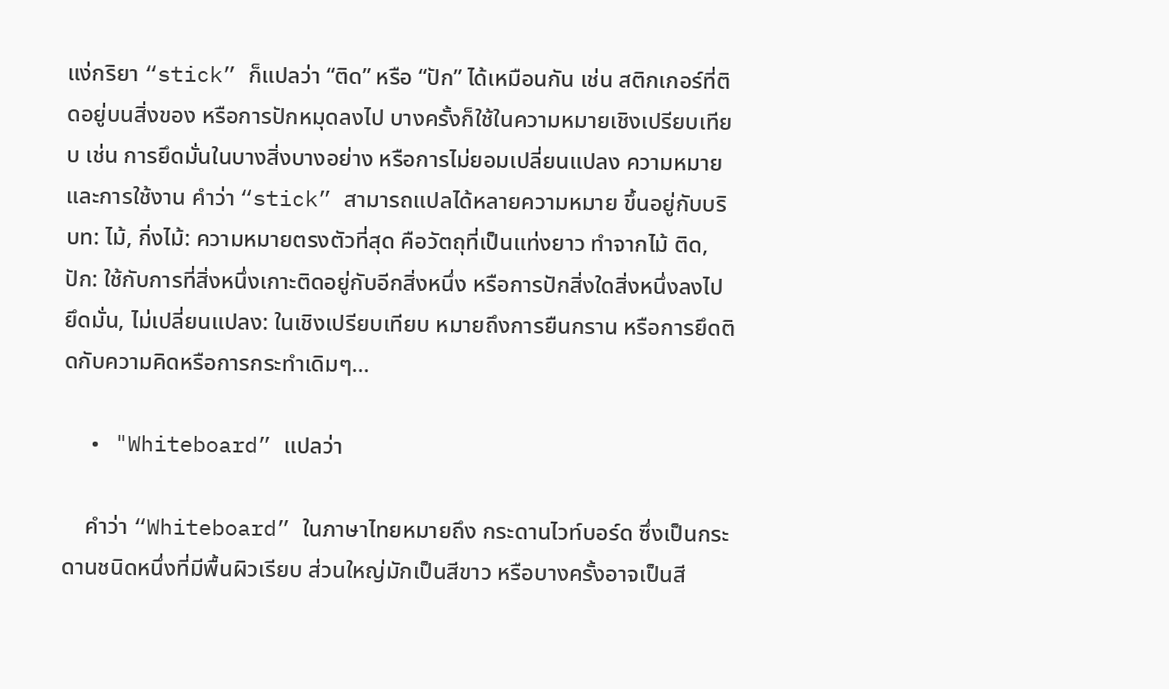แง่กริยา “stick” ก็แปลว่า “ติด” หรือ “ปัก” ได้เหมือนกัน เช่น สติกเกอร์ที่ติดอยู่บนสิ่งของ หรือการปักหมุดลงไป บางครั้งก็ใช้ในความหมายเชิงเปรียบเทียบ เช่น การยึดมั่นในบางสิ่งบางอย่าง หรือการไม่ยอมเปลี่ยนแปลง ความหมายและการใช้งาน คำว่า “stick” สามารถแปลได้หลายความหมาย ขึ้นอยู่กับบริบท: ไม้, กิ่งไม้: ความหมายตรงตัวที่สุด คือวัตถุที่เป็นแท่งยาว ทำจากไม้ ติด, ปัก: ใช้กับการที่สิ่งหนึ่งเกาะติดอยู่กับอีกสิ่งหนึ่ง หรือการปักสิ่งใดสิ่งหนึ่งลงไป ยึดมั่น, ไม่เปลี่ยนแปลง: ในเชิงเปรียบเทียบ หมายถึงการยืนกราน หรือการยึดติดกับความคิดหรือการกระทำเดิมๆ…

  • "Whiteboard” แปลว่า

    คำว่า “Whiteboard” ในภาษาไทยหมายถึง กระดานไวท์บอร์ด ซึ่งเป็นกระดานชนิดหนึ่งที่มีพื้นผิวเรียบ ส่วนใหญ่มักเป็นสีขาว หรือบางครั้งอาจเป็นสี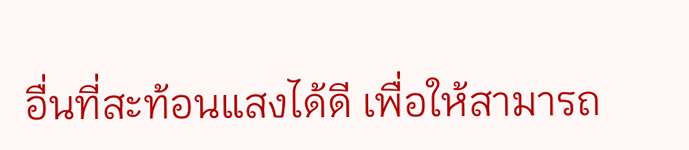อื่นที่สะท้อนแสงได้ดี เพื่อให้สามารถ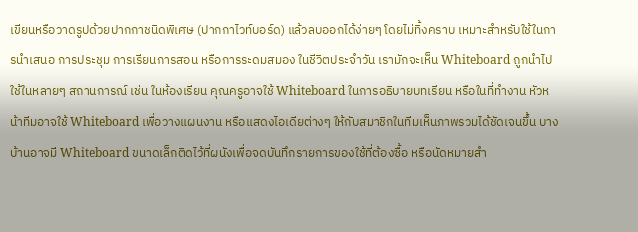เขียนหรือวาดรูปด้วยปากกาชนิดพิเศษ (ปากกาไวท์บอร์ด) แล้วลบออกได้ง่ายๆ โดยไม่ทิ้งคราบ เหมาะสำหรับใช้ในการนำเสนอ การประชุม การเรียนการสอน หรือการระดมสมอง ในชีวิตประจำวัน เรามักจะเห็น Whiteboard ถูกนำไปใช้ในหลายๆ สถานการณ์ เช่น ในห้องเรียน คุณครูอาจใช้ Whiteboard ในการอธิบายบทเรียน หรือในที่ทำงาน หัวหน้าทีมอาจใช้ Whiteboard เพื่อวางแผนงาน หรือแสดงไอเดียต่างๆ ให้กับสมาชิกในทีมเห็นภาพรวมได้ชัดเจนขึ้น บางบ้านอาจมี Whiteboard ขนาดเล็กติดไว้ที่ผนังเพื่อจดบันทึกรายการของใช้ที่ต้องซื้อ หรือนัดหมายสำ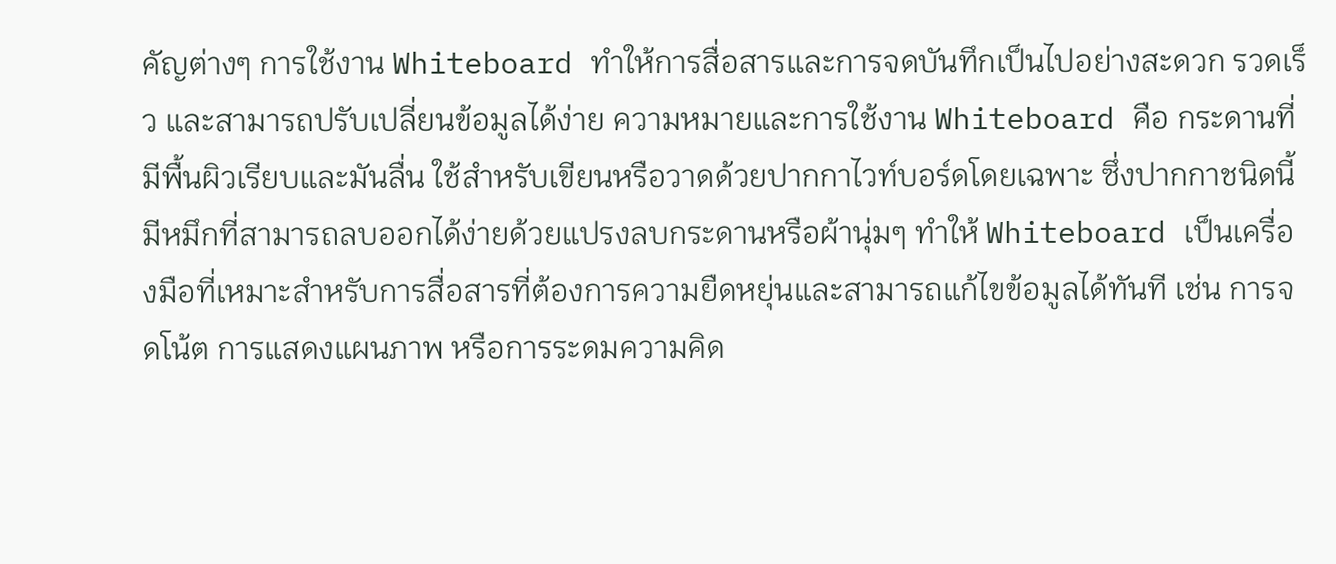คัญต่างๆ การใช้งาน Whiteboard ทำให้การสื่อสารและการจดบันทึกเป็นไปอย่างสะดวก รวดเร็ว และสามารถปรับเปลี่ยนข้อมูลได้ง่าย ความหมายและการใช้งาน Whiteboard คือ กระดานที่มีพื้นผิวเรียบและมันลื่น ใช้สำหรับเขียนหรือวาดด้วยปากกาไวท์บอร์ดโดยเฉพาะ ซึ่งปากกาชนิดนี้มีหมึกที่สามารถลบออกได้ง่ายด้วยแปรงลบกระดานหรือผ้านุ่มๆ ทำให้ Whiteboard เป็นเครื่องมือที่เหมาะสำหรับการสื่อสารที่ต้องการความยืดหยุ่นและสามารถแก้ไขข้อมูลได้ทันที เช่น การจดโน้ต การแสดงแผนภาพ หรือการระดมความคิด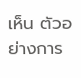เห็น ตัวอย่างการ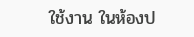ใช้งาน ในห้องป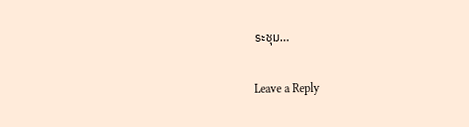ระชุม…

Leave a Reply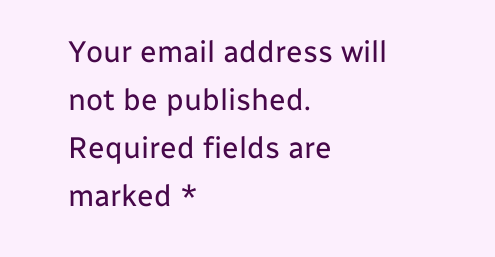Your email address will not be published. Required fields are marked *